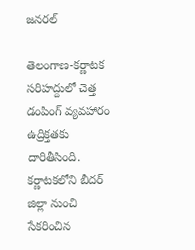జనరల్

తెలంగాణ-కర్ణాటక సరిహద్దులో చెత్త డంపింగ్ వ్యవహారం ఉద్రిక్తతకు దారితీసింది. కర్ణాటకలోని బీదర్ జిల్లా నుంచి సేకరించిన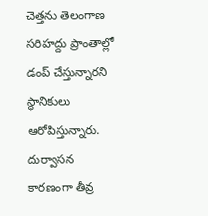చెత్తను తెలంగాణ సరిహద్దు ప్రాంతాల్లో డంప్ చేస్తున్నారని స్థానికులు ఆరోపిస్తున్నారు. దుర్వాసన కారణంగా తీవ్ర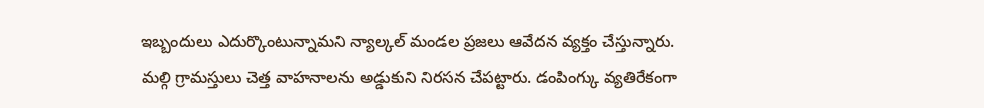ఇబ్బందులు ఎదుర్కొంటున్నామని న్యాల్కల్ మండల ప్రజలు ఆవేదన వ్యక్తం చేస్తున్నారు.
మల్గి గ్రామస్తులు చెత్త వాహనాలను అడ్డుకుని నిరసన చేపట్టారు. డంపింగ్కు వ్యతిరేకంగా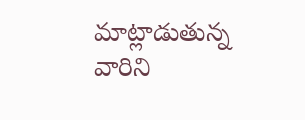మాట్లాడుతున్న వారిని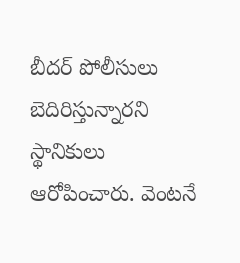బీదర్ పోలీసులు బెదిరిస్తున్నారని స్థానికులు ఆరోపించారు. వెంటనే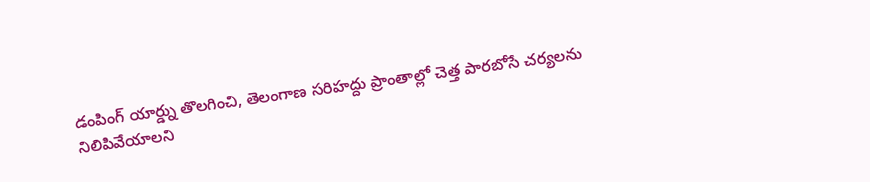డంపింగ్ యార్డ్ను తొలగించి, తెలంగాణ సరిహద్దు ప్రాంతాల్లో చెత్త పారబోసే చర్యలను నిలిపివేయాలని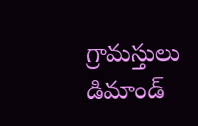గ్రామస్తులు డిమాండ్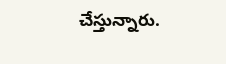చేస్తున్నారు.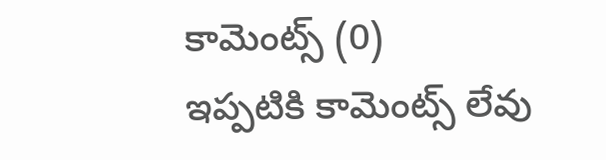కామెంట్స్ (0)
ఇప్పటికి కామెంట్స్ లేవు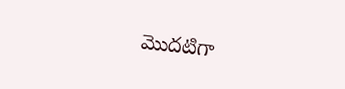మొదటిగా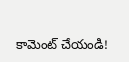కామెంట్ చేయండి!